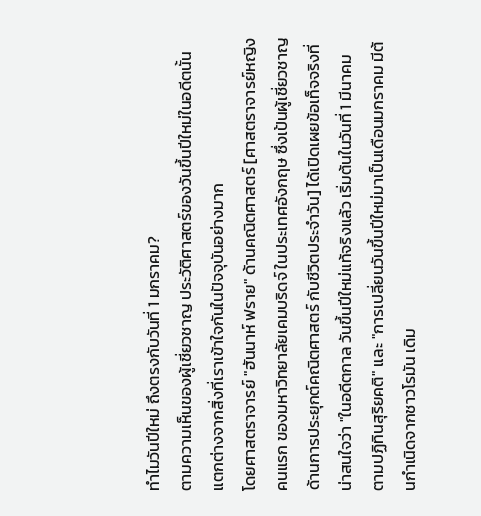ทำไมวันปีใหม่ ถึงตรงกับวันที่ 1 มกราคม?
ตามความเห็นของผู้เชี่ยวชาญ ประวัติศาสตร์ของวันขึ้นปีใหม่ในอดีตนั้น แตกต่างจากสิ่งที่เราเข้าใจกันในปัจจุบันอย่างมาก
โดยศาสตราจารย์ "ฮันนาห์ ฟราย" ด้านคณิตศาสตร์ [ศาสตราจารย์หญิงคนแรก ของมหาวิทยาลัยเคมบริดจ์ ในประเทศอังกฤษ ซึ่งเป้นผู้เชี่ยวชาญด้านการประยุกต์คณิตศาสตร์ กับชีวิตประจำวัน] ได้เปิดเผยข้อเท็จจริงที่น่าสนใจว่า "ในอดีตกาล วันขึ้นปีใหม่แท้จริงแล้ว เริ่มต้นในวันที่ 1 มีนาคม ตามปฏิทินสุริยคติ" และ "การเปลี่ยนวันขึ้นปีใหม่มาเป็นเดือนมกราคม มีต้นกำเนิดจากชาวโรมัน เดิม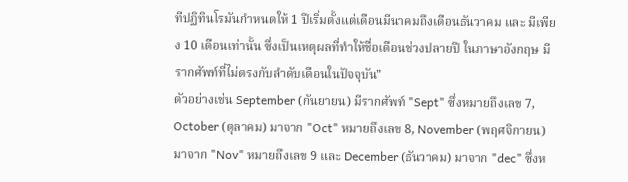ทีปฏิทินโรมันกำหนดให้ 1 ปีเริ่มตั้งแต่เดือนมีนาคมถึงเดือนธันวาคม และ มีเพียง 10 เดือนเท่านั้น ซึ่งเป็นเหตุผลที่ทำให้ชื่อเดือนช่วงปลายปี ในภาษาอังกฤษ มีรากศัพท์ที่ไม่ตรงกับลำดับเดือนในปัจจุบัน"
ตัวอย่างเช่น September (กันยายน) มีรากศัพท์ "Sept" ซึ่งหมายถึงเลข 7, October (ตุลาคม) มาจาก "Oct" หมายถึงเลข 8, November (พฤศจิกายน) มาจาก "Nov" หมายถึงเลข 9 และ December (ธันวาคม) มาจาก "dec" ซึ่งห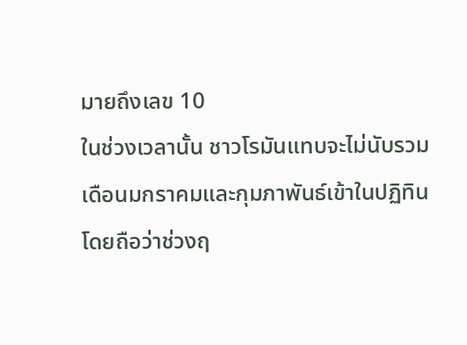มายถึงเลข 10
ในช่วงเวลานั้น ชาวโรมันแทบจะไม่นับรวมเดือนมกราคมและกุมภาพันธ์เข้าในปฏิทิน โดยถือว่าช่วงฤ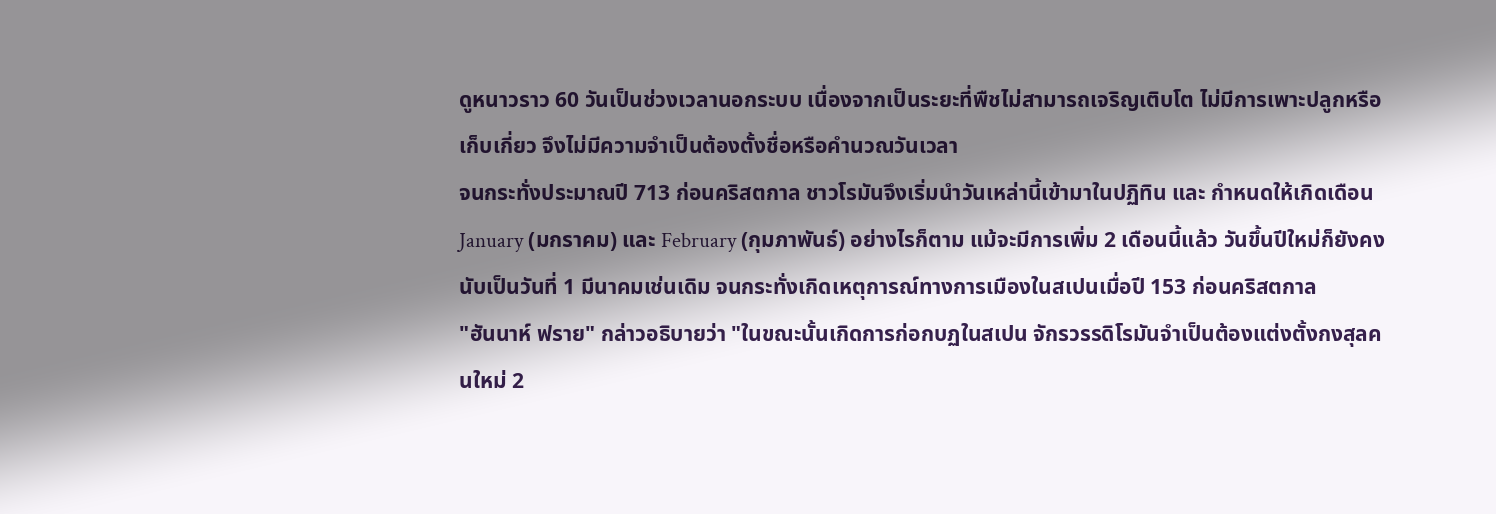ดูหนาวราว 60 วันเป็นช่วงเวลานอกระบบ เนื่องจากเป็นระยะที่พืชไม่สามารถเจริญเติบโต ไม่มีการเพาะปลูกหรือเก็บเกี่ยว จึงไม่มีความจำเป็นต้องตั้งชื่อหรือคำนวณวันเวลา
จนกระทั่งประมาณปี 713 ก่อนคริสตกาล ชาวโรมันจึงเริ่มนำวันเหล่านี้เข้ามาในปฏิทิน และ กำหนดให้เกิดเดือน January (มกราคม) และ February (กุมภาพันธ์) อย่างไรก็ตาม แม้จะมีการเพิ่ม 2 เดือนนี้แล้ว วันขึ้นปีใหม่ก็ยังคงนับเป็นวันที่ 1 มีนาคมเช่นเดิม จนกระทั่งเกิดเหตุการณ์ทางการเมืองในสเปนเมื่อปี 153 ก่อนคริสตกาล
"ฮันนาห์ ฟราย" กล่าวอธิบายว่า "ในขณะนั้นเกิดการก่อกบฏในสเปน จักรวรรดิโรมันจำเป็นต้องแต่งตั้งกงสุลคนใหม่ 2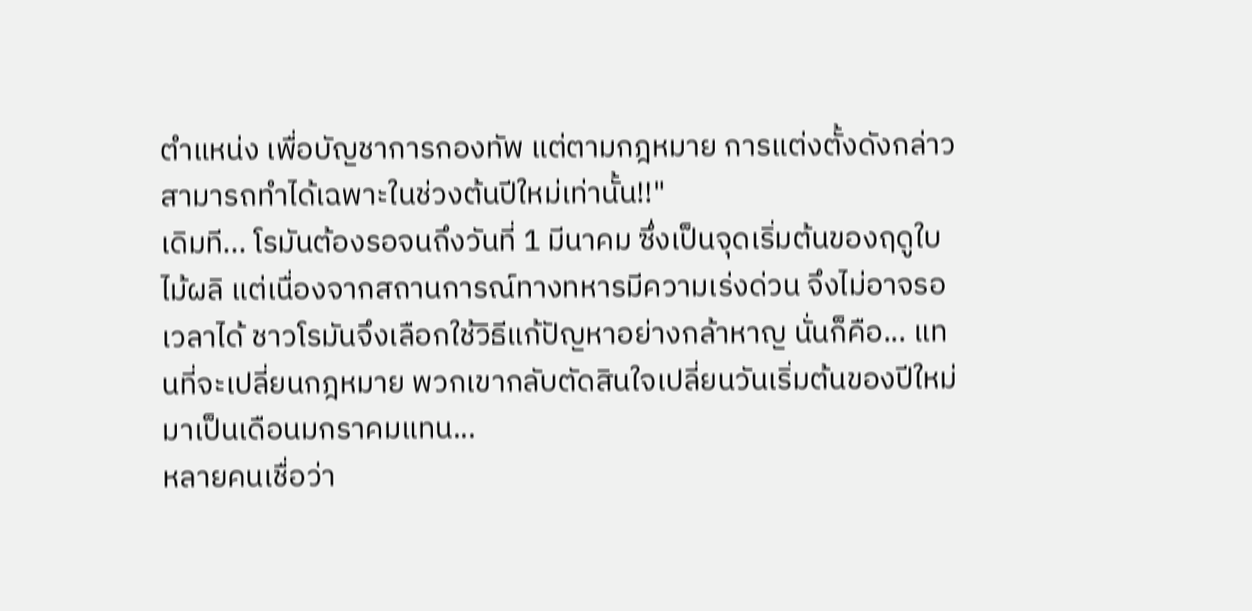ตำแหน่ง เพื่อบัญชาการกองทัพ แต่ตามกฎหมาย การแต่งตั้งดังกล่าวสามารถทำได้เฉพาะในช่วงต้นปีใหม่เท่านั้น!!"
เดิมที... โรมันต้องรอจนถึงวันที่ 1 มีนาคม ซึ่งเป็นจุดเริ่มต้นของฤดูใบไม้ผลิ แต่เนื่องจากสถานการณ์ทางทหารมีความเร่งด่วน จึงไม่อาจรอเวลาได้ ชาวโรมันจึงเลือกใช้วิธีแก้ปัญหาอย่างกล้าหาญ นั่นก็คือ... แทนที่จะเปลี่ยนกฎหมาย พวกเขากลับตัดสินใจเปลี่ยนวันเริ่มต้นของปีใหม่มาเป็นเดือนมกราคมแทน...
หลายคนเชื่อว่า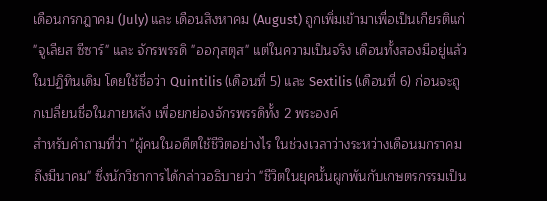เดือนกรกฎาคม (July) และ เดือนสิงหาคม (August) ถูกเพิ่มเข้ามาเพื่อเป็นเกียรติแก่ "จูเลียส ซีซาร์" และ จักรพรรดิ "ออกุสตุส" แต่ในความเป็นจริง เดือนทั้งสองมีอยู่แล้วในปฏิทินเดิม โดยใช้ชื่อว่า Quintilis (เดือนที่ 5) และ Sextilis (เดือนที่ 6) ก่อนจะถูกเปลี่ยนชื่อในภายหลัง เพื่อยกย่องจักรพรรดิทั้ง 2 พระองค์
สำหรับคำถามที่ว่า "ผู้คนในอดีตใช้ชีวิตอย่างไร ในช่วงเวลาว่างระหว่างเดือนมกราคมถึงมีนาคม" ซึ่งนักวิชาการได้กล่าวอธิบายว่า "ชีวิตในยุคนั้นผูกพันกับเกษตรกรรมเป็น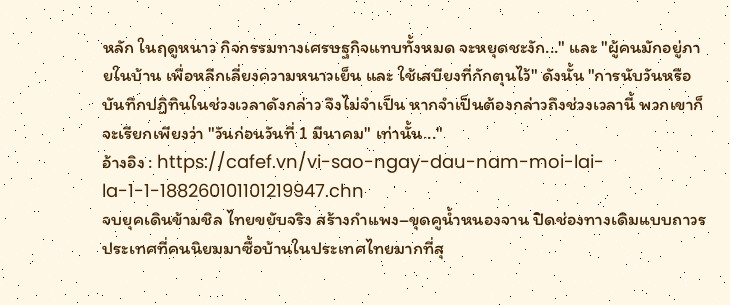หลัก ในฤดูหนาว กิจกรรมทางเศรษฐกิจแทบทั้งหมด จะหยุดชะงัก..." และ "ผู้คนมักอยู่ภายในบ้าน เพื่อหลีกเลี่ยงความหนาวเย็น และ ใช้เสบียงที่กักตุนไว้" ดังนั้น "การนับวันหรือบันทึกปฏิทินในช่วงเวลาดังกล่าว จึงไม่จำเป็น หากจำเป็นต้องกล่าวถึงช่วงเวลานี้ พวกเขาก็จะเรียกเพียงว่า "วันก่อนวันที่ 1 มีนาคม" เท่านั้น..."
อ้างอิง : https://cafef.vn/vi-sao-ngay-dau-nam-moi-lai-la-1-1-188260101101219947.chn
จบยุคเดินข้ามชิล ไทยขยับจริง สร้างกำแพง–ขุดคูน้ำหนองจาน ปิดช่องทางเดิมแบบถาวร
ประเทศที่คนนิยมมาซื้อบ้านในประเทศไทยมากที่สุ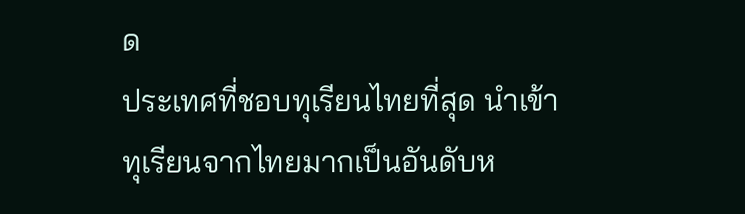ด
ประเทศที่ชอบทุเรียนไทยที่สุด นำเข้าทุเรียนจากไทยมากเป็นอันดับห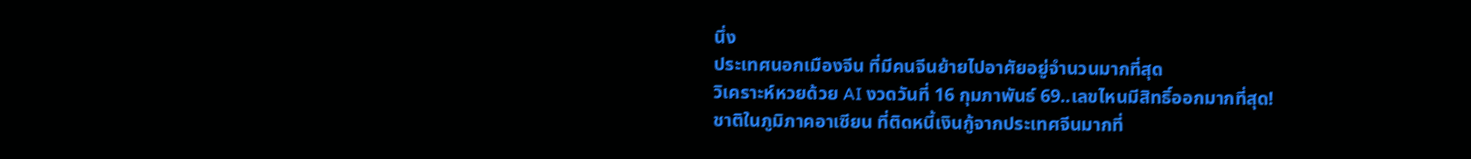นึ่ง
ประเทศนอกเมืองจีน ที่มีคนจีนย้ายไปอาศัยอยู่จำนวนมากที่สุด
วิเคราะห์หวยด้วย AI งวดวันที่ 16 กุมภาพันธ์ 69..เลขไหนมีสิทธิ์ออกมากที่สุด!
ชาติในภูมิภาคอาเซียน ที่ติดหนี้เงินกู้จากประเทศจีนมากที่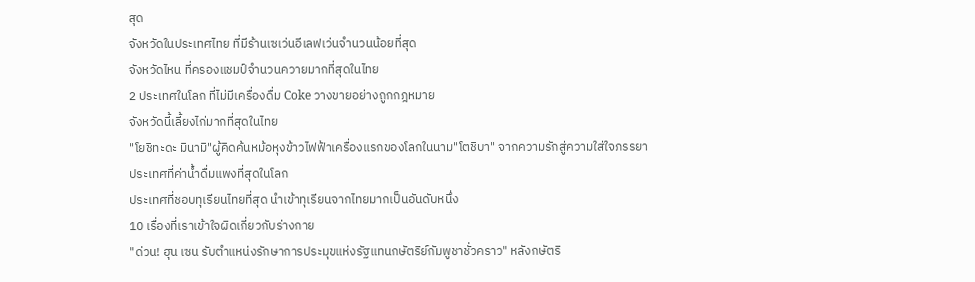สุด
จังหวัดในประเทศไทย ที่มีร้านเซเว่นอีเลฟเว่นจำนวนน้อยที่สุด
จังหวัดไหน ที่ครองแชมป์จํานวนควายมากที่สุดในไทย
2 ประเทศในโลก ที่ไม่มีเครื่องดื่ม Coke วางขายอย่างถูกกฎหมาย
จังหวัดนี้เลี้ยงไก่มากที่สุดในไทย
"โยชิทะดะ มินามิ"ผู้คิดค้นหม้อหุงข้าวไฟฟ้าเครื่องแรกของโลกในนาม"โตชิบา" จากความรักสู่ความใส่ใจภรรยา
ประเทศที่ค่าน้ำดื่มแพงที่สุดในโลก
ประเทศที่ชอบทุเรียนไทยที่สุด นำเข้าทุเรียนจากไทยมากเป็นอันดับหนึ่ง
10 เรื่องที่เราเข้าใจผิดเกี่ยวกับร่างกาย
"ด่วน! ฮุน เซน รับตำแหน่งรักษาการประมุขแห่งรัฐแทนกษัตริย์กัมพูชาชั่วคราว" หลังกษัตริ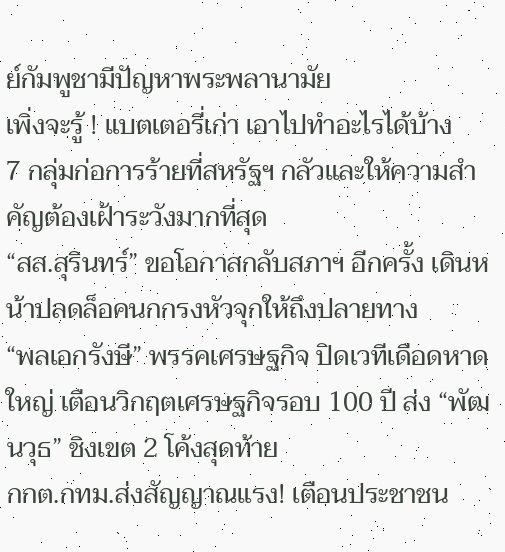ย์กัมพูชามีปัญหาพระพลานามัย
เพิ่งจะรู้ ! แบตเตอรี่เก่า เอาไปทำอะไรได้บ้าง
7 กลุ่มก่อการร้ายที่สหรัฐฯ กลัวและให้ความสำคัญต้องเฝ้าระวังมากที่สุด
“สส.สุรินทร์” ขอโอกาสกลับสภาฯ อีกครั้ง เดินหน้าปลดล็อคนกกรงหัวจุกให้ถึงปลายทาง
“พลเอกรังษี” พรรคเศรษฐกิจ ปิดเวทีเดือดหาดใหญ่ เตือนวิกฤตเศรษฐกิจรอบ 100 ปี ส่ง “พัฒนวุธ” ชิงเขต 2 โค้งสุดท้าย
กกต.กทม.ส่งสัญญาณแรง! เตือนประชาชน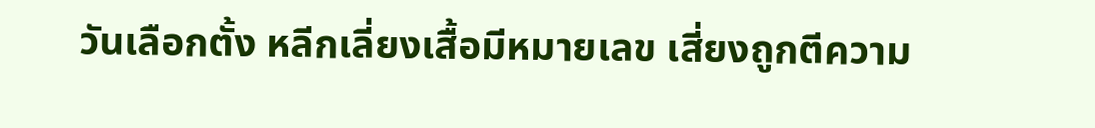วันเลือกตั้ง หลีกเลี่ยงเสื้อมีหมายเลข เสี่ยงถูกตีความ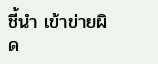ชี้นำ เข้าข่ายผิด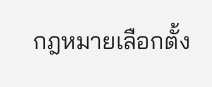กฎหมายเลือกตั้ง